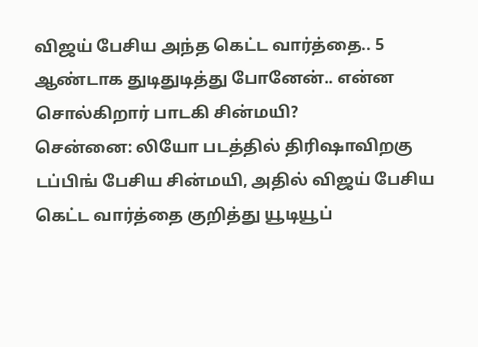விஜய் பேசிய அந்த கெட்ட வார்த்தை.. 5 ஆண்டாக துடிதுடித்து போனேன்.. என்ன சொல்கிறார் பாடகி சின்மயி?
சென்னை: லியோ படத்தில் திரிஷாவிறகு டப்பிங் பேசிய சின்மயி, அதில் விஜய் பேசிய கெட்ட வார்த்தை குறித்து யூடியூப்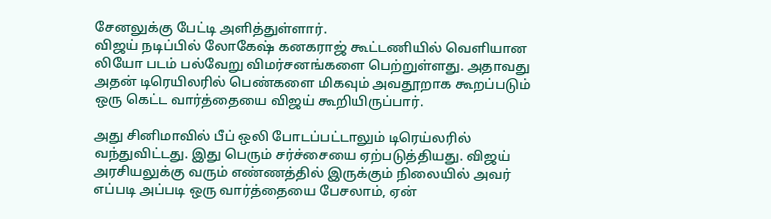சேனலுக்கு பேட்டி அளித்துள்ளார்.
விஜய் நடிப்பில் லோகேஷ் கனகராஜ் கூட்டணியில் வெளியான லியோ படம் பல்வேறு விமர்சனங்களை பெற்றுள்ளது. அதாவது அதன் டிரெயிலரில் பெண்களை மிகவும் அவதூறாக கூறப்படும் ஒரு கெட்ட வார்த்தையை விஜய் கூறியிருப்பார்.

அது சினிமாவில் பீப் ஒலி போடப்பட்டாலும் டிரெய்லரில் வந்துவிட்டது. இது பெரும் சர்ச்சையை ஏற்படுத்தியது. விஜய் அரசியலுக்கு வரும் எண்ணத்தில் இருக்கும் நிலையில் அவர் எப்படி அப்படி ஒரு வார்த்தையை பேசலாம், ஏன்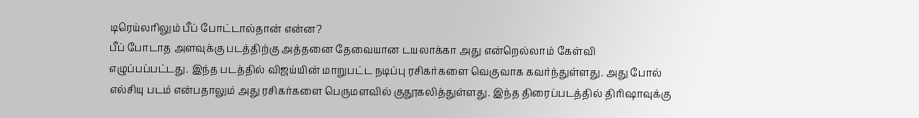டிரெய்லரிலும் பீப் போட்டால்தான் என்ன?
பீப் போடாத அளவுக்கு படத்திற்கு அத்தனை தேவையான டயலாக்கா அது என்றெல்லாம் கேள்வி எழுப்பப்பட்டது. இந்த படத்தில் விஜய்யின் மாறுபட்ட நடிப்பு ரசிகர்களை வெகுவாக கவர்ந்துள்ளது. அது போல் எல்சியு படம் என்பதாலும் அது ரசிகர்களை பெருமளவில் குதூகலித்துள்ளது. இந்த திரைப்படத்தில் திரிஷாவுக்கு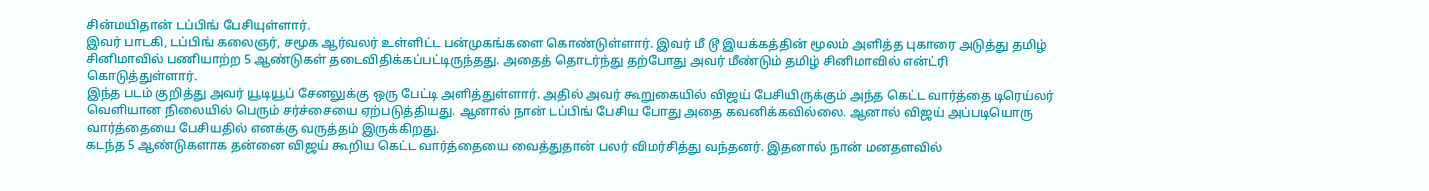சின்மயிதான் டப்பிங் பேசியுள்ளார்.
இவர் பாடகி, டப்பிங் கலைஞர், சமூக ஆர்வலர் உள்ளிட்ட பன்முகங்களை கொண்டுள்ளார். இவர் மீ டூ இயக்கத்தின் மூலம் அளித்த புகாரை அடுத்து தமிழ் சினிமாவில் பணியாற்ற 5 ஆண்டுகள் தடைவிதிக்கப்பட்டிருந்தது. அதைத் தொடர்ந்து தற்போது அவர் மீண்டும் தமிழ் சினிமாவில் என்ட்ரி கொடுத்துள்ளார்.
இந்த படம் குறித்து அவர் யூடியூப் சேனலுக்கு ஒரு பேட்டி அளித்துள்ளார். அதில் அவர் கூறுகையில் விஜய் பேசியிருக்கும் அந்த கெட்ட வார்த்தை டிரெய்லர் வெளியான நிலையில் பெரும் சர்ச்சையை ஏற்படுத்தியது. ஆனால் நான் டப்பிங் பேசிய போது அதை கவனிக்கவில்லை. ஆனால் விஜய் அப்படியொரு வார்த்தையை பேசியதில் எனக்கு வருத்தம் இருக்கிறது.
கடந்த 5 ஆண்டுகளாக தன்னை விஜய் கூறிய கெட்ட வார்த்தையை வைத்துதான் பலர் விமர்சித்து வந்தனர். இதனால் நான் மனதளவில்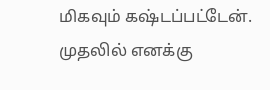மிகவும் கஷ்டப்பட்டேன். முதலில் எனக்கு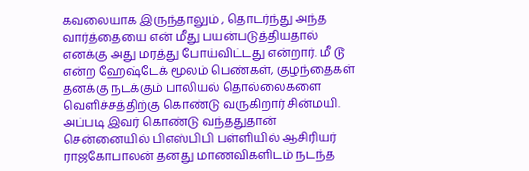கவலையாக இருந்தாலும் , தொடர்ந்து அந்த வார்த்தையை என் மீது பயன்படுத்தியதால் எனக்கு அது மரத்து போய்விட்டது என்றார். மீ டூ என்ற ஹேஷ்டேக் மூலம் பெண்கள், குழந்தைகள் தனக்கு நடக்கும் பாலியல் தொல்லைகளை வெளிச்சத்திற்கு கொண்டு வருகிறார் சின்மயி. அப்படி இவர் கொண்டு வந்ததுதான் சென்னையில் பிஎஸ்பிபி பள்ளியில் ஆசிரியர் ராஜகோபாலன் தனது மாணவிகளிடம் நடந்த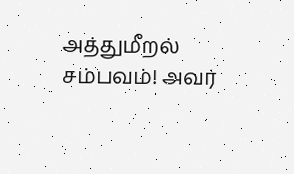அத்துமீறல் சம்பவம்! அவர்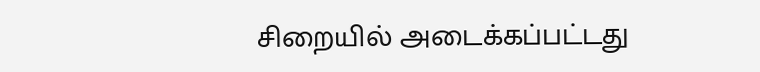சிறையில் அடைக்கப்பட்டது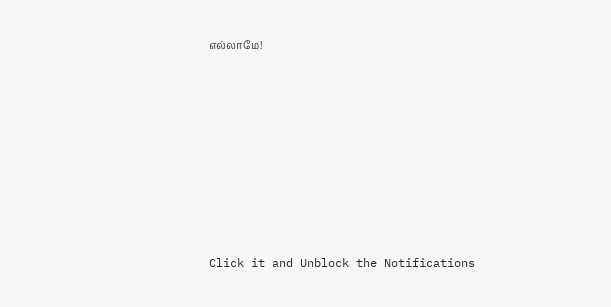எல்லாமே!












Click it and Unblock the Notifications